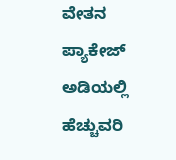ವೇತನ ಪ್ಯಾಕೇಜ್ ಅಡಿಯಲ್ಲಿ ಹೆಚ್ಚುವರಿ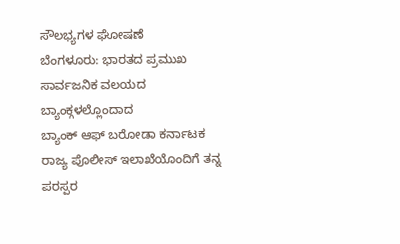ಸೌಲಭ್ಯಗಳ ಘೋಷಣೆ
ಬೆಂಗಳೂರು: ಭಾರತದ ಪ್ರಮುಖ ಸಾರ್ವಜನಿಕ ವಲಯದ ಬ್ಯಾಂಕ್ಗಳಲ್ಲೊಂದಾದ
ಬ್ಯಾಂಕ್ ಆಫ್ ಬರೋಡಾ ಕರ್ನಾಟಕ ರಾಜ್ಯ ಪೊಲೀಸ್ ಇಲಾಖೆಯೊಂದಿಗೆ ತನ್ನ ಪರಸ್ಪರ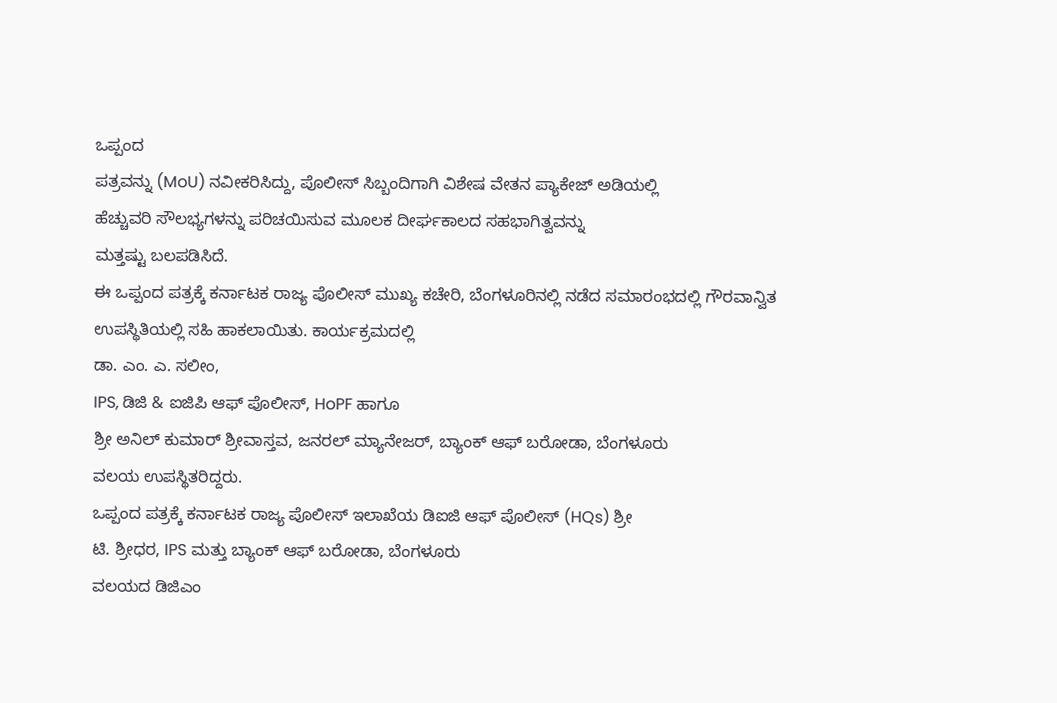ಒಪ್ಪಂದ
ಪತ್ರವನ್ನು (MoU) ನವೀಕರಿಸಿದ್ದು, ಪೊಲೀಸ್ ಸಿಬ್ಬಂದಿಗಾಗಿ ವಿಶೇಷ ವೇತನ ಪ್ಯಾಕೇಜ್ ಅಡಿಯಲ್ಲಿ
ಹೆಚ್ಚುವರಿ ಸೌಲಭ್ಯಗಳನ್ನು ಪರಿಚಯಿಸುವ ಮೂಲಕ ದೀರ್ಘಕಾಲದ ಸಹಭಾಗಿತ್ವವನ್ನು
ಮತ್ತಷ್ಟು ಬಲಪಡಿಸಿದೆ.
ಈ ಒಪ್ಪಂದ ಪತ್ರಕ್ಕೆ ಕರ್ನಾಟಕ ರಾಜ್ಯ ಪೊಲೀಸ್ ಮುಖ್ಯ ಕಚೇರಿ, ಬೆಂಗಳೂರಿನಲ್ಲಿ ನಡೆದ ಸಮಾರಂಭದಲ್ಲಿ ಗೌರವಾನ್ವಿತ
ಉಪಸ್ಥಿತಿಯಲ್ಲಿ ಸಹಿ ಹಾಕಲಾಯಿತು. ಕಾರ್ಯಕ್ರಮದಲ್ಲಿ
ಡಾ. ಎಂ. ಎ. ಸಲೀಂ,
IPS, ಡಿಜಿ & ಐಜಿಪಿ ಆಫ್ ಪೊಲೀಸ್, HoPF ಹಾಗೂ
ಶ್ರೀ ಅನಿಲ್ ಕುಮಾರ್ ಶ್ರೀವಾಸ್ತವ, ಜನರಲ್ ಮ್ಯಾನೇಜರ್, ಬ್ಯಾಂಕ್ ಆಫ್ ಬರೋಡಾ, ಬೆಂಗಳೂರು
ವಲಯ ಉಪಸ್ಥಿತರಿದ್ದರು.
ಒಪ್ಪಂದ ಪತ್ರಕ್ಕೆ ಕರ್ನಾಟಕ ರಾಜ್ಯ ಪೊಲೀಸ್ ಇಲಾಖೆಯ ಡಿಐಜಿ ಆಫ್ ಪೊಲೀಸ್ (HQs) ಶ್ರೀ
ಟಿ. ಶ್ರೀಧರ, IPS ಮತ್ತು ಬ್ಯಾಂಕ್ ಆಫ್ ಬರೋಡಾ, ಬೆಂಗಳೂರು
ವಲಯದ ಡಿಜಿಎಂ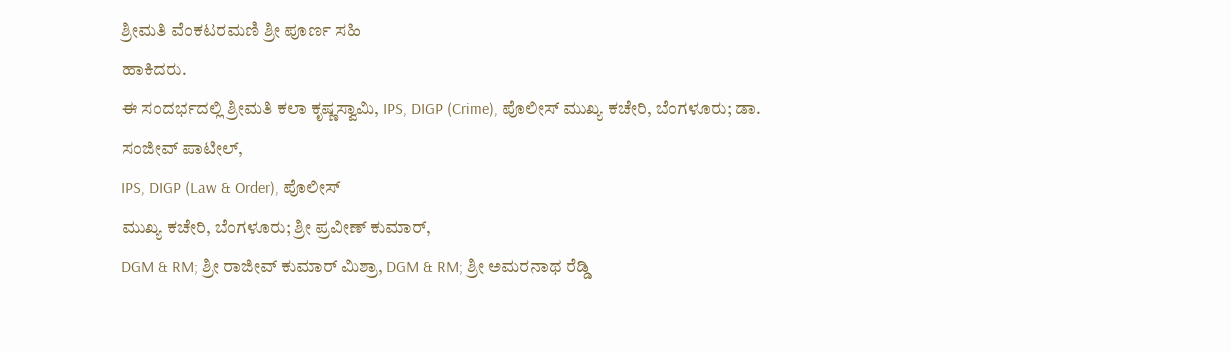ಶ್ರೀಮತಿ ವೆಂಕಟರಮಣಿ ಶ್ರೀ ಪೂರ್ಣ ಸಹಿ
ಹಾಕಿದರು.
ಈ ಸಂದರ್ಭದಲ್ಲಿ ಶ್ರೀಮತಿ ಕಲಾ ಕೃಷ್ಣಸ್ವಾಮಿ, IPS, DIGP (Crime), ಪೊಲೀಸ್ ಮುಖ್ಯ ಕಚೇರಿ, ಬೆಂಗಳೂರು; ಡಾ. ಸಂಜೀವ್ ಪಾಟೀಲ್,
IPS, DIGP (Law & Order), ಪೊಲೀಸ್
ಮುಖ್ಯ ಕಚೇರಿ, ಬೆಂಗಳೂರು; ಶ್ರೀ ಪ್ರವೀಣ್ ಕುಮಾರ್,
DGM & RM; ಶ್ರೀ ರಾಜೀವ್ ಕುಮಾರ್ ಮಿಶ್ರಾ, DGM & RM; ಶ್ರೀ ಅಮರನಾಥ ರೆಡ್ಡಿ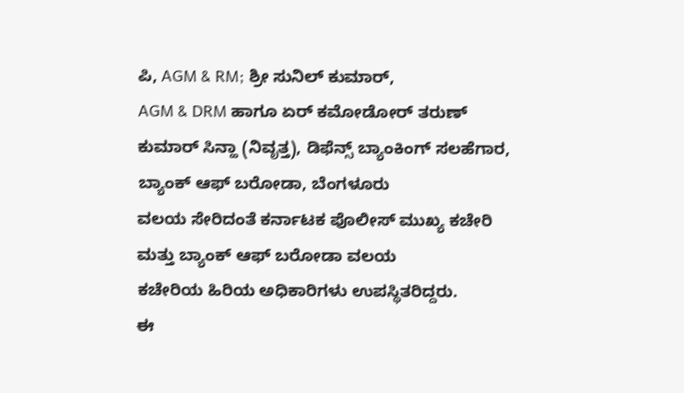ಪಿ, AGM & RM; ಶ್ರೀ ಸುನಿಲ್ ಕುಮಾರ್,
AGM & DRM ಹಾಗೂ ಏರ್ ಕಮೋಡೋರ್ ತರುಣ್
ಕುಮಾರ್ ಸಿನ್ಹಾ (ನಿವೃತ್ತ), ಡಿಫೆನ್ಸ್ ಬ್ಯಾಂಕಿಂಗ್ ಸಲಹೆಗಾರ, ಬ್ಯಾಂಕ್ ಆಫ್ ಬರೋಡಾ, ಬೆಂಗಳೂರು
ವಲಯ ಸೇರಿದಂತೆ ಕರ್ನಾಟಕ ಪೊಲೀಸ್ ಮುಖ್ಯ ಕಚೇರಿ ಮತ್ತು ಬ್ಯಾಂಕ್ ಆಫ್ ಬರೋಡಾ ವಲಯ
ಕಚೇರಿಯ ಹಿರಿಯ ಅಧಿಕಾರಿಗಳು ಉಪಸ್ಥಿತರಿದ್ದರು.
ಈ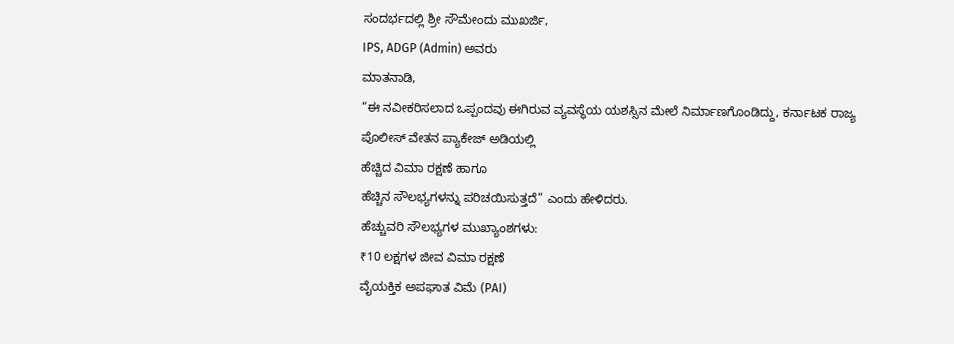ಸಂದರ್ಭದಲ್ಲಿ ಶ್ರೀ ಸೌಮೇಂದು ಮುಖರ್ಜಿ,
IPS, ADGP (Admin) ಅವರು
ಮಾತನಾಡಿ,
“ಈ ನವೀಕರಿಸಲಾದ ಒಪ್ಪಂದವು ಈಗಿರುವ ವ್ಯವಸ್ಥೆಯ ಯಶಸ್ಸಿನ ಮೇಲೆ ನಿರ್ಮಾಣಗೊಂಡಿದ್ದು, ಕರ್ನಾಟಕ ರಾಜ್ಯ
ಪೊಲೀಸ್ ವೇತನ ಪ್ಯಾಕೇಜ್ ಅಡಿಯಲ್ಲಿ
ಹೆಚ್ಚಿದ ವಿಮಾ ರಕ್ಷಣೆ ಹಾಗೂ
ಹೆಚ್ಚಿನ ಸೌಲಭ್ಯಗಳನ್ನು ಪರಿಚಯಿಸುತ್ತದೆ” ಎಂದು ಹೇಳಿದರು.
ಹೆಚ್ಚುವರಿ ಸೌಲಭ್ಯಗಳ ಮುಖ್ಯಾಂಶಗಳು:
₹10 ಲಕ್ಷಗಳ ಜೀವ ವಿಮಾ ರಕ್ಷಣೆ
ವೈಯಕ್ತಿಕ ಅಪಘಾತ ವಿಮೆ (PAI)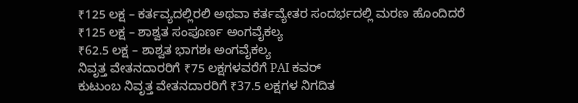₹125 ಲಕ್ಷ – ಕರ್ತವ್ಯದಲ್ಲಿರಲಿ ಅಥವಾ ಕರ್ತವ್ಯೇತರ ಸಂದರ್ಭದಲ್ಲಿ ಮರಣ ಹೊಂದಿದರೆ
₹125 ಲಕ್ಷ – ಶಾಶ್ವತ ಸಂಪೂರ್ಣ ಅಂಗವೈಕಲ್ಯ
₹62.5 ಲಕ್ಷ – ಶಾಶ್ವತ ಭಾಗಶಃ ಅಂಗವೈಕಲ್ಯ
ನಿವೃತ್ತ ವೇತನದಾರರಿಗೆ ₹75 ಲಕ್ಷಗಳವರೆಗೆ PAI ಕವರ್
ಕುಟುಂಬ ನಿವೃತ್ತ ವೇತನದಾರರಿಗೆ ₹37.5 ಲಕ್ಷಗಳ ನಿಗದಿತ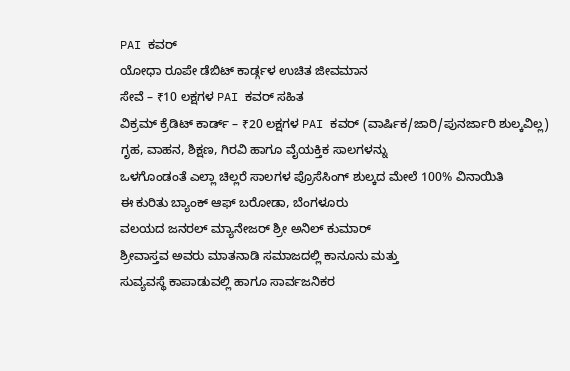PAI ಕವರ್
ಯೋಧಾ ರೂಪೇ ಡೆಬಿಟ್ ಕಾರ್ಡ್ಗಳ ಉಚಿತ ಜೀವಮಾನ
ಸೇವೆ – ₹10 ಲಕ್ಷಗಳ PAI ಕವರ್ ಸಹಿತ
ವಿಕ್ರಮ್ ಕ್ರೆಡಿಟ್ ಕಾರ್ಡ್ – ₹20 ಲಕ್ಷಗಳ PAI ಕವರ್ (ವಾರ್ಷಿಕ/ಜಾರಿ/ಪುನರ್ಜಾರಿ ಶುಲ್ಕವಿಲ್ಲ)
ಗೃಹ, ವಾಹನ, ಶಿಕ್ಷಣ, ಗಿರವಿ ಹಾಗೂ ವೈಯಕ್ತಿಕ ಸಾಲಗಳನ್ನು
ಒಳಗೊಂಡಂತೆ ಎಲ್ಲಾ ಚಿಲ್ಲರೆ ಸಾಲಗಳ ಪ್ರೊಸೆಸಿಂಗ್ ಶುಲ್ಕದ ಮೇಲೆ 100% ವಿನಾಯಿತಿ
ಈ ಕುರಿತು ಬ್ಯಾಂಕ್ ಆಫ್ ಬರೋಡಾ, ಬೆಂಗಳೂರು
ವಲಯದ ಜನರಲ್ ಮ್ಯಾನೇಜರ್ ಶ್ರೀ ಅನಿಲ್ ಕುಮಾರ್
ಶ್ರೀವಾಸ್ತವ ಅವರು ಮಾತನಾಡಿ ಸಮಾಜದಲ್ಲಿ ಕಾನೂನು ಮತ್ತು
ಸುವ್ಯವಸ್ಥೆ ಕಾಪಾಡುವಲ್ಲಿ ಹಾಗೂ ಸಾರ್ವಜನಿಕರ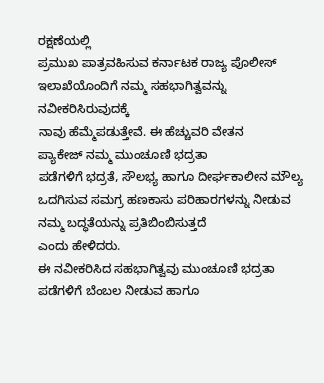ರಕ್ಷಣೆಯಲ್ಲಿ
ಪ್ರಮುಖ ಪಾತ್ರವಹಿಸುವ ಕರ್ನಾಟಕ ರಾಜ್ಯ ಪೊಲೀಸ್ ಇಲಾಖೆಯೊಂದಿಗೆ ನಮ್ಮ ಸಹಭಾಗಿತ್ವವನ್ನು ನವೀಕರಿಸಿರುವುದಕ್ಕೆ
ನಾವು ಹೆಮ್ಮೆಪಡುತ್ತೇವೆ. ಈ ಹೆಚ್ಚುವರಿ ವೇತನ
ಪ್ಯಾಕೇಜ್ ನಮ್ಮ ಮುಂಚೂಣಿ ಭದ್ರತಾ
ಪಡೆಗಳಿಗೆ ಭದ್ರತೆ, ಸೌಲಭ್ಯ ಹಾಗೂ ದೀರ್ಘಕಾಲೀನ ಮೌಲ್ಯ
ಒದಗಿಸುವ ಸಮಗ್ರ ಹಣಕಾಸು ಪರಿಹಾರಗಳನ್ನು ನೀಡುವ ನಮ್ಮ ಬದ್ಧತೆಯನ್ನು ಪ್ರತಿಬಿಂಬಿಸುತ್ತದೆ
ಎಂದು ಹೇಳಿದರು.
ಈ ನವೀಕರಿಸಿದ ಸಹಭಾಗಿತ್ವವು ಮುಂಚೂಣಿ ಭದ್ರತಾ ಪಡೆಗಳಿಗೆ ಬೆಂಬಲ ನೀಡುವ ಹಾಗೂ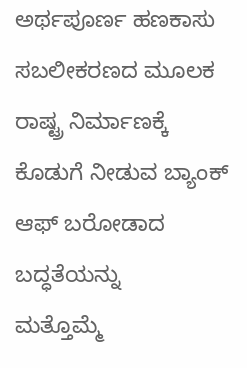ಅರ್ಥಪೂರ್ಣ ಹಣಕಾಸು
ಸಬಲೀಕರಣದ ಮೂಲಕ ರಾಷ್ಟ್ರ ನಿರ್ಮಾಣಕ್ಕೆ
ಕೊಡುಗೆ ನೀಡುವ ಬ್ಯಾಂಕ್ ಆಫ್ ಬರೋಡಾದ ಬದ್ಧತೆಯನ್ನು
ಮತ್ತೊಮ್ಮೆ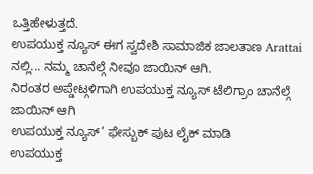ಒತ್ತಿಹೇಳುತ್ತದೆ.
ಉಪಯುಕ್ತ ನ್ಯೂಸ್ ಈಗ ಸ್ವದೇಶಿ ಸಾಮಾಜಿಕ ಜಾಲತಾಣ Arattai ನಲ್ಲಿ... ನಮ್ಮ ಚಾನೆಲ್ಗೆ ನೀವೂ ಜಾಯಿನ್ ಆಗಿ.
ನಿರಂತರ ಅಪ್ಡೇಟ್ಗಳಿಗಾಗಿ ಉಪಯುಕ್ತ ನ್ಯೂಸ್ ಟೆಲಿಗ್ರಾಂ ಚಾನೆಲ್ಗೆ ಜಾಯಿನ್ ಆಗಿ
ಉಪಯುಕ್ತ ನ್ಯೂಸ್’ ಫೇಸ್ಬುಕ್ ಪುಟ ಲೈಕ್ ಮಾಡಿ
ಉಪಯುಕ್ತ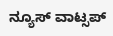ನ್ಯೂಸ್ ವಾಟ್ಸಪ್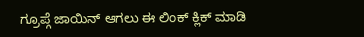ಗ್ರೂಪ್ಗೆ ಜಾಯಿನ್ ಆಗಲು ಈ ಲಿಂಕ್ ಕ್ಲಿಕ್ ಮಾಡಿ